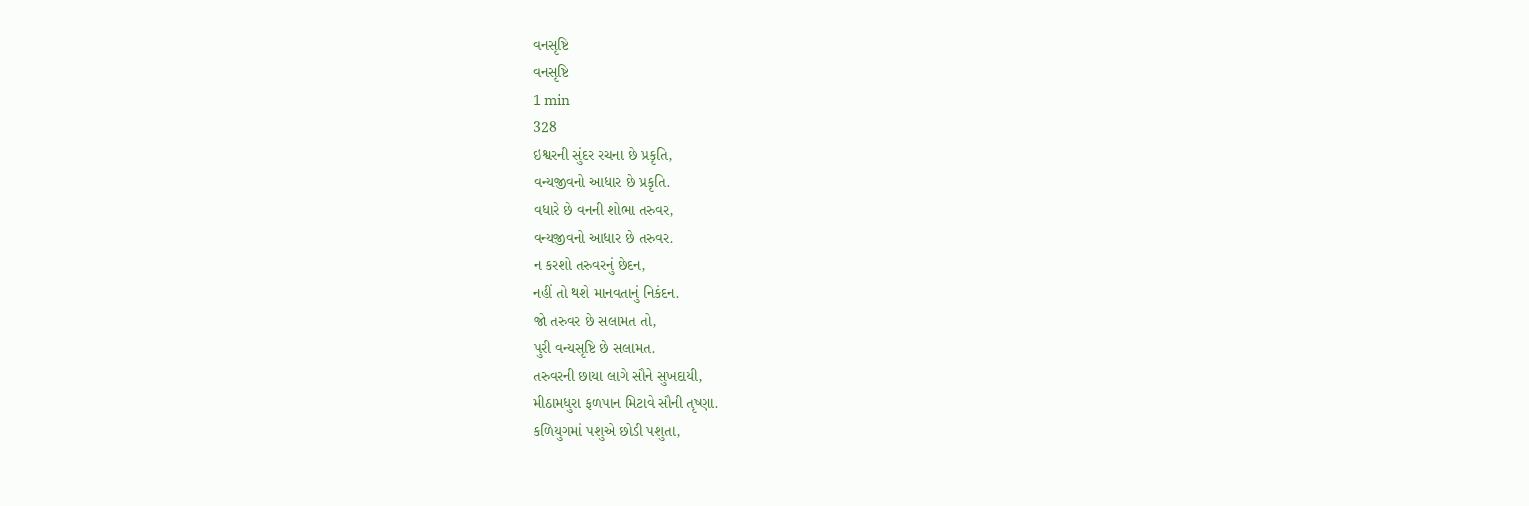વનસૃષ્ટિ
વનસૃષ્ટિ
1 min
328
ઇશ્વરની સુંદર રચના છે પ્રકૃતિ,
વન્યજીવનો આધાર છે પ્રકૃતિ.
વધારે છે વનની શોભા તરુવર,
વન્યજીવનો આધાર છે તરુવર.
ન કરશો તરુવરનું છેદન,
નહીં તો થશે માનવતાનું નિકંદન.
જો તરુવર છે સલામત તો,
પુરી વન્યસૃષ્ટિ છે સલામત.
તરુવરની છાયા લાગે સૌને સુખદાયી,
મીઠામધુરા ફળપાન મિટાવે સૌની તૃષ્ણા.
કળિયુગમાં પશુએ છોડી પશુતા,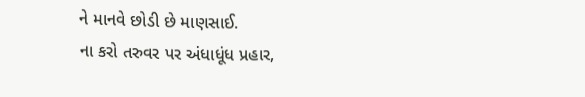ને માનવે છોડી છે માણસાઈ.
ના કરો તરુવર પર અંધાધૂંધ પ્રહાર,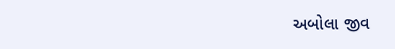અબોલા જીવ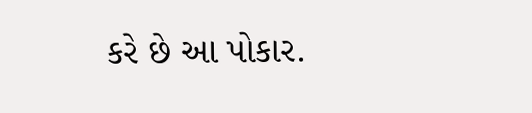કરે છે આ પોકાર.